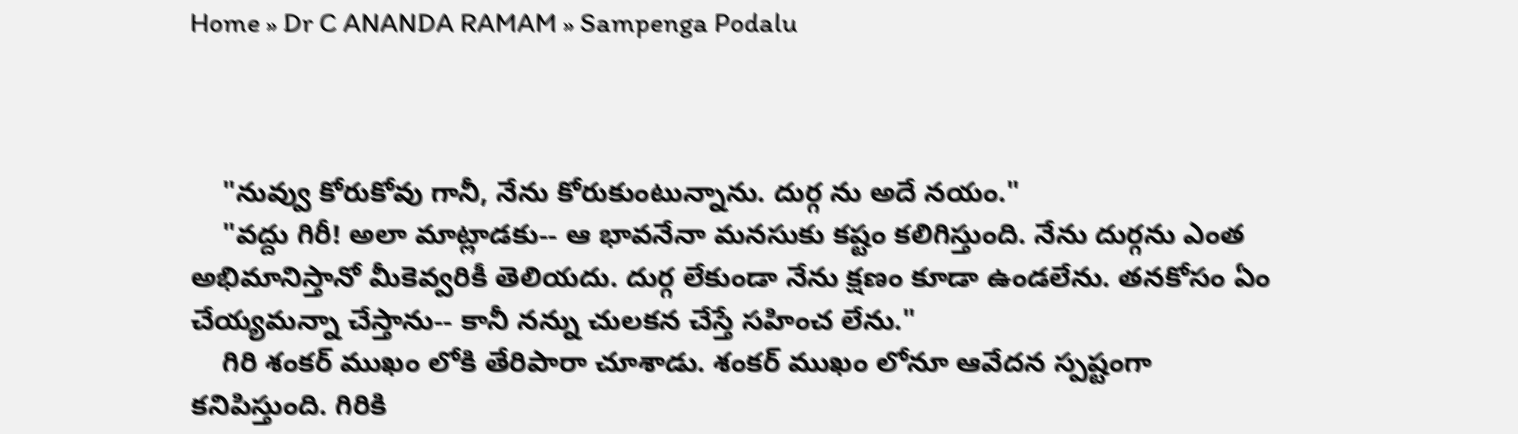Home » Dr C ANANDA RAMAM » Sampenga Podalu



    "నువ్వు కోరుకోవు గానీ, నేను కోరుకుంటున్నాను. దుర్గ ను అదే నయం."
    "వద్దు గిరీ! అలా మాట్లాడకు-- ఆ భావనేనా మనసుకు కష్టం కలిగిస్తుంది. నేను దుర్గను ఎంత అభిమానిస్తానో మీకెవ్వరికీ తెలియదు. దుర్గ లేకుండా నేను క్షణం కూడా ఉండలేను. తనకోసం ఏం చేయ్యమన్నా చేస్తాను-- కానీ నన్ను చులకన చేస్తే సహించ లేను."
    గిరి శంకర్ ముఖం లోకి తేరిపారా చూశాడు. శంకర్ ముఖం లోనూ ఆవేదన స్పష్టంగా కనిపిస్తుంది. గిరికి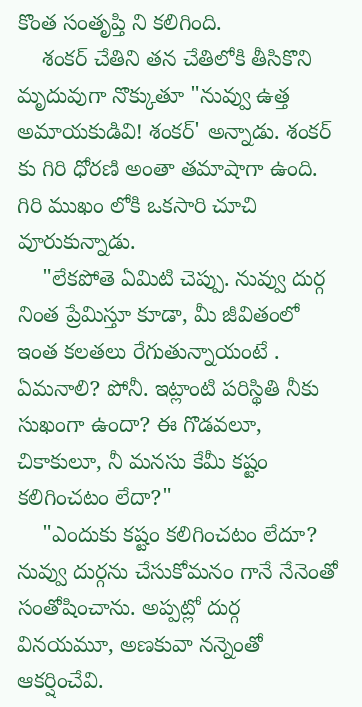కొంత సంతృప్తి ని కలిగింది.
    శంకర్ చేతిని తన చేతిలోకి తీసికొని మృదువుగా నొక్కుతూ "నువ్వు ఉత్త అమాయకుడివి! శంకర్' అన్నాడు. శంకర్ కు గిరి ధోరణి అంతా తమాషాగా ఉంది. గిరి ముఖం లోకి ఒకసారి చూచి వూరుకున్నాడు.
    "లేకపోతె ఏమిటి చెప్పు. నువ్వు దుర్గ నింత ప్రేమిస్తూ కూడా, మీ జీవితంలో ఇంత కలతలు రేగుతున్నాయంటే . ఏమనాలి? పోనీ. ఇట్లాంటి పరిస్థితి నీకు సుఖంగా ఉందా? ఈ గొడవలూ, చికాకులూ, నీ మనసు కేమీ కష్టం కలిగించటం లేదా?"
    "ఎందుకు కష్టం కలిగించటం లేదూ? నువ్వు దుర్గను చేసుకోమనం గానే నేనెంతో సంతోషించాను. అప్పట్లో దుర్గ వినయమూ, అణకువా నన్నెంతో ఆకర్షించేవి.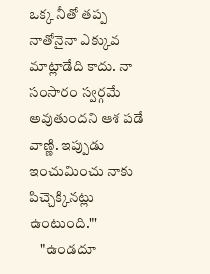ఒక్క నీతో తప్ప నాతోనైనా ఎక్కువ మాట్లాడేది కాదు. నా సంసారం స్వర్గమే అవుతుందని ఆశ పడే వాణ్ణి. ఇప్పుడు ఇంచుమించు నాకు పిచ్చెక్కినట్లు ఉంటుంది."'
    "ఉండదూ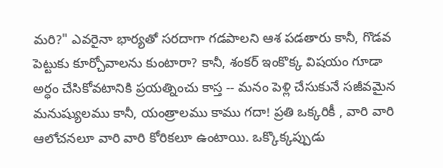మరి?" ఎవరైనా భార్యతో సరదాగా గడపాలని ఆశ పడతారు కానీ, గొడవ పెట్టుకు కూర్చోవాలను కుంటారా? కానీ, శంకర్ ఇంకొక్క విషయం గూడా అర్ధం చేసికోవటానికి ప్రయత్నించు కాస్త -- మనం పెళ్లి చేసుకునే సజీవమైన మనుష్యులము కానీ, యంత్రాలము కాము గదా! ప్రతి ఒక్కరికీ , వారి వారి ఆలోచనలూ వారి వారి కోరికలూ ఉంటాయి. ఒక్కొక్కప్పుడు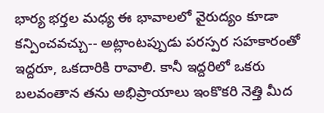భార్య భర్తల మధ్య ఈ భావాలలో వైరుద్యం కూడా కన్పించవచ్చు-- అట్లాంటప్పుడు పరస్పర సహకారంతో ఇద్దరూ, ఒకదారికి రావాలి. కానీ ఇద్దరిలో ఒకరు బలవంతాన తను అభిప్రాయాలు ఇంకొకరి నెత్తి మీద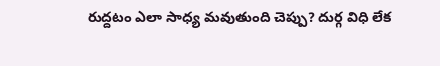రుద్దటం ఎలా సాధ్య మవుతుంది చెప్పు? దుర్గ విధి లేక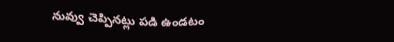నువ్వు చెప్పినట్లు పడి ఉండటం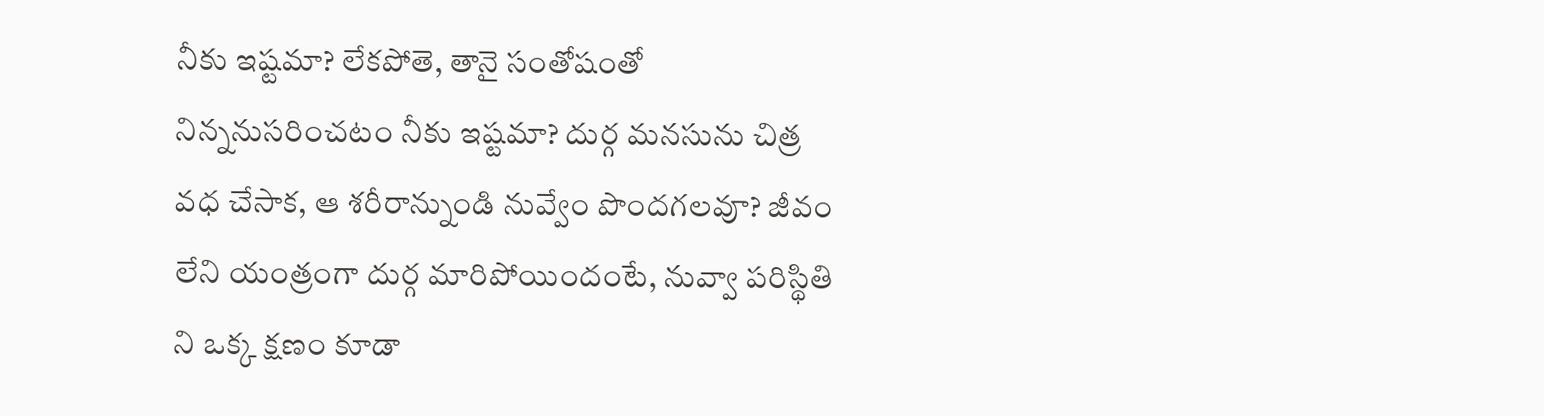నీకు ఇష్టమా? లేకపోతె, తానై సంతోషంతో నిన్ననుసరించటం నీకు ఇష్టమా? దుర్గ మనసును చిత్ర వధ చేసాక, ఆ శరీరాన్నుండి నువ్వేం పొందగలవూ? జీవం లేని యంత్రంగా దుర్గ మారిపోయిందంటే, నువ్వా పరిస్థితి ని ఒక్క క్షణం కూడా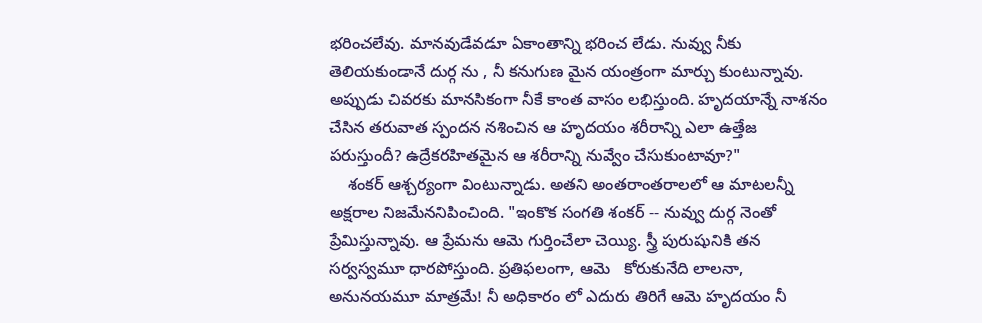భరించలేవు. మానవుడేవడూ ఏకాంతాన్ని భరించ లేడు. నువ్వు నీకు తెలియకుండానే దుర్గ ను , నీ కనుగుణ మైన యంత్రంగా మార్చు కుంటున్నావు.  అప్పుడు చివరకు మానసికంగా నీకే కాంత వాసం లభిస్తుంది. హృదయాన్నే నాశనం చేసిన తరువాత స్పందన నశించిన ఆ హృదయం శరీరాన్ని ఎలా ఉత్తేజ పరుస్తుందీ? ఉద్రేకరహితమైన ఆ శరీరాన్ని నువ్వేం చేసుకుంటావూ?"
    శంకర్ ఆశ్చర్యంగా వింటున్నాడు. అతని అంతరాంతరాలలో ఆ మాటలన్నీ అక్షరాల నిజమేననిపించింది. "ఇంకొక సంగతి శంకర్ -- నువ్వు దుర్గ నెంతో ప్రేమిస్తున్నావు. ఆ ప్రేమను ఆమె గుర్తించేలా చెయ్యి. స్త్రీ పురుషునికి తన సర్వస్వమూ ధారపోస్తుంది. ప్రతిఫలంగా, ఆమె   కోరుకునేది లాలనా, అనునయమూ మాత్రమే! నీ అధికారం లో ఎదురు తిరిగే ఆమె హృదయం నీ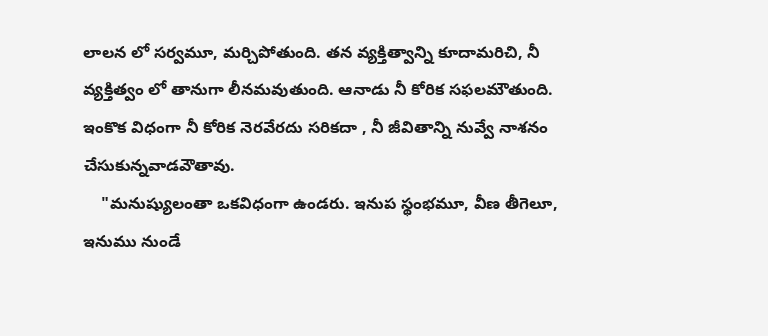లాలన లో సర్వమూ, మర్చిపోతుంది. తన వ్యక్తిత్వాన్ని కూదామరిచి, నీ వ్యక్తిత్వం లో తానుగా లీనమవుతుంది. ఆనాడు నీ కోరిక సఫలమౌతుంది. ఇంకొక విధంగా నీ కోరిక నెరవేరదు సరికదా , నీ జీవితాన్ని నువ్వే నాశనం చేసుకున్నవాడవౌతావు.
    "మనుష్యులంతా ఒకవిధంగా ఉండరు. ఇనుప స్థంభమూ, వీణ తీగెలూ, ఇనుము నుండే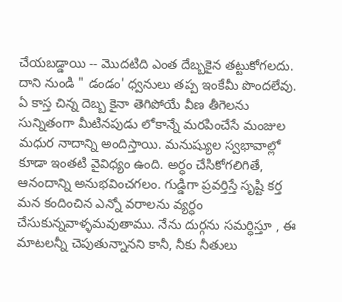చేయబడ్డాయి -- మొదటిది ఎంత దేబ్బకైన తట్టుకోగలదు. దాని నుండి " డండం' ధ్వనులు తప్ప ఇంకేమీ పొందలేవు. ఏ కాస్త చిన్న దెబ్బ కైనా తెగిపోయే వీణ తీగెలను సున్నితంగా మీటినపుడు లోకాన్నే మరపించేసే మంజుల మధుర నాదాన్ని అందిస్తాయి. మనుష్యుల స్వభావాల్లో కూడా ఇంతటి వైవిధ్యం ఉంది. అర్ధం చేసికోగలిగితే, ఆనందాన్ని అనుభవించగలం. గుడ్డిగా ప్రవర్తిస్తే సృష్టి కర్త మన కందించిన ఎన్నో వరాలను వ్యర్ధం చేసుకున్నవాళ్ళమవుతాము. నేను దుర్గను సమర్ధిస్తూ , ఈ మాటలన్నీ చెపుతున్నానని కానీ, నీకు నీతులు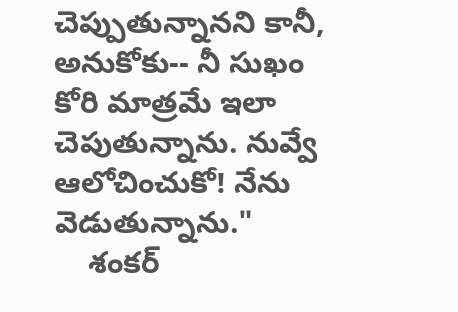చెప్పుతున్నానని కానీ, అనుకోకు-- నీ సుఖం కోరి మాత్రమే ఇలా చెపుతున్నాను. నువ్వే ఆలోచించుకో! నేను వెడుతున్నాను."
    శంకర్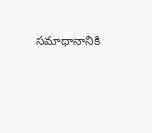సమాధానానికి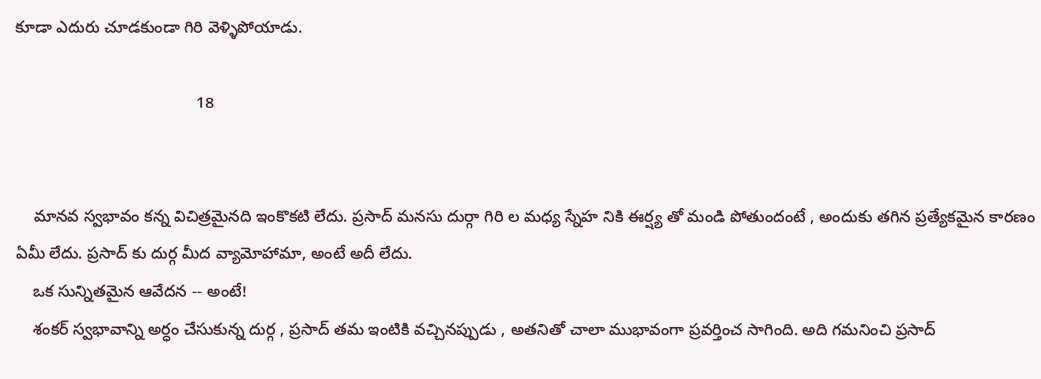కూడా ఎదురు చూడకుండా గిరి వెళ్ళిపోయాడు.

                                        18


    మానవ స్వభావం కన్న విచిత్రమైనది ఇంకొకటి లేదు. ప్రసాద్ మనసు దుర్గా గిరి ల మధ్య స్నేహ నికి ఈర్ష్య తో మండి పోతుందంటే , అందుకు తగిన ప్రత్యేకమైన కారణం ఏమీ లేదు. ప్రసాద్ కు దుర్గ మీద వ్యామోహామా, అంటే అదీ లేదు.
    ఒక సున్నితమైన ఆవేదన -- అంటే!
    శంకర్ స్వభావాన్ని అర్ధం చేసుకున్న దుర్గ , ప్రసాద్ తమ ఇంటికి వచ్చినప్పుడు , అతనితో చాలా ముభావంగా ప్రవర్తించ సాగింది. అది గమనించి ప్రసాద్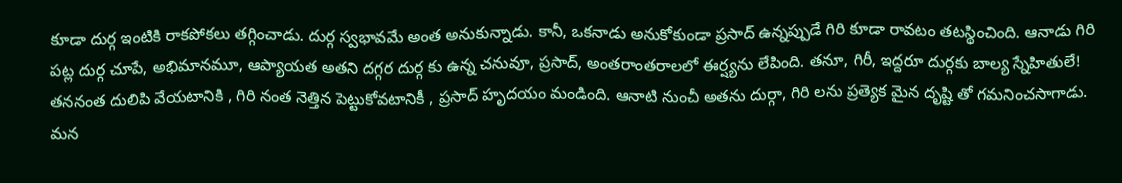కూడా దుర్గ ఇంటికి రాకపోకలు తగ్గించాడు. దుర్గ స్వభావమే అంత అనుకున్నాడు. కానీ, ఒకనాడు అనుకోకుండా ప్రసాద్ ఉన్నప్పుడే గిరి కూడా రావటం తటస్థించింది. ఆనాడు గిరి పట్ల దుర్గ చూపే, అభిమానమూ, ఆప్యాయత అతని దగ్గర దుర్గ కు ఉన్న చనువూ, ప్రసాద్, అంతరాంతరాలలో ఈర్ష్యను లేపింది. తనూ, గిరీ, ఇద్దరూ దుర్గకు బాల్య స్నేహితులే! తననంత దులిపి వేయటానికి , గిరి నంత నెత్తిన పెట్టుకోవటానికీ , ప్రసాద్ హృదయం మండింది. ఆనాటి నుంచీ అతను దుర్గా, గిరి లను ప్రత్యెక మైన దృష్టి తో గమనించసాగాడు. మన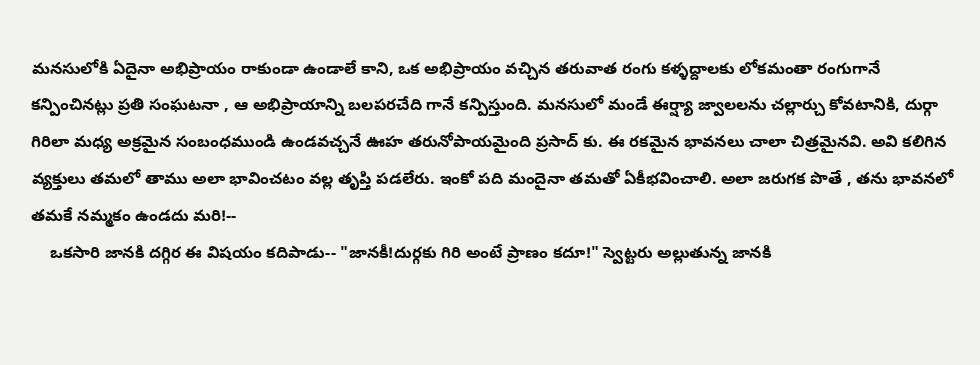మనసులోకి ఏదైనా అభిప్రాయం రాకుండా ఉండాలే కాని, ఒక అభిప్రాయం వచ్చిన తరువాత రంగు కళ్ళద్దాలకు లోకమంతా రంగుగానే కన్పించినట్లు ప్రతి సంఘటనా , ఆ అభిప్రాయాన్ని బలపరచేది గానే కన్పిస్తుంది. మనసులో మండే ఈర్ష్యా జ్వాలలను చల్లార్చు కోవటానికి, దుర్గా గిరిలా మధ్య అక్రమైన సంబంధముండి ఉండవచ్చనే ఊహ తరునోపాయమైంది ప్రసాద్ కు. ఈ రకమైన భావనలు చాలా చిత్రమైనవి. అవి కలిగిన వ్యక్తులు తమలో తాము అలా భావించటం వల్ల తృప్తి పడలేరు. ఇంకో పది మందైనా తమతో ఏకీభవించాలి. అలా జరుగక పొతే , తను భావనలో తమకే నమ్మకం ఉండదు మరి!--
    ఒకసారి జానకి దగ్గిర ఈ విషయం కదిపాడు-- "జానకీ!దుర్గకు గిరి అంటే ప్రాణం కదూ!" స్వెట్టరు అల్లుతున్న జానకి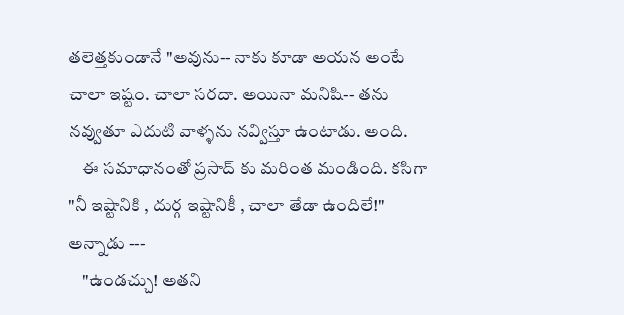తలెత్తకుండానే "అవును-- నాకు కూడా అయన అంటే చాలా ఇష్టం. చాలా సరదా. అయినా మనిషి-- తను నవ్వుతూ ఎదుటి వాళ్ళను నవ్విస్తూ ఉంటాడు. అంది.
    ఈ సమాధానంతో ప్రసాద్ కు మరింత మండింది. కసిగా "నీ ఇష్టానికి , దుర్గ ఇష్టానికీ , చాలా తేడా ఉందిలే!" అన్నాడు ---
    "ఉండచ్చు! అతని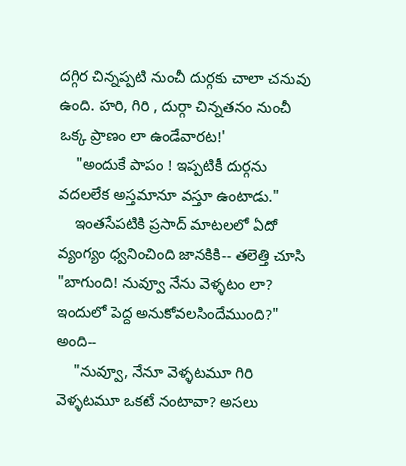దగ్గిర చిన్నప్పటి నుంచీ దుర్గకు చాలా చనువు ఉంది. హరి, గిరి , దుర్గా చిన్నతనం నుంచీ ఒక్క ప్రాణం లా ఉండేవారట!'
    "అందుకే పాపం ! ఇప్పటికీ దుర్గను వదలలేక అస్తమానూ వస్తూ ఉంటాడు."
    ఇంతసేపటికి ప్రసాద్ మాటలలో ఏదో వ్యంగ్యం ధ్వనించింది జానకికి-- తలెత్తి చూసి "బాగుంది! నువ్వూ నేను వెళ్ళటం లా? ఇందులో పెద్ద అనుకోవలసిందేముంది?" అంది--
    "నువ్వూ, నేనూ వెళ్ళటమూ గిరి వెళ్ళటమూ ఒకటే నంటావా? అసలు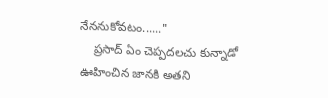నేననుకోవటం......"
    ప్రసాద్ ఏం చెప్పదలచు కున్నాడో ఊహించిన జానకి అతని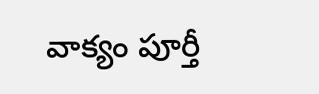వాక్యం పూర్తీ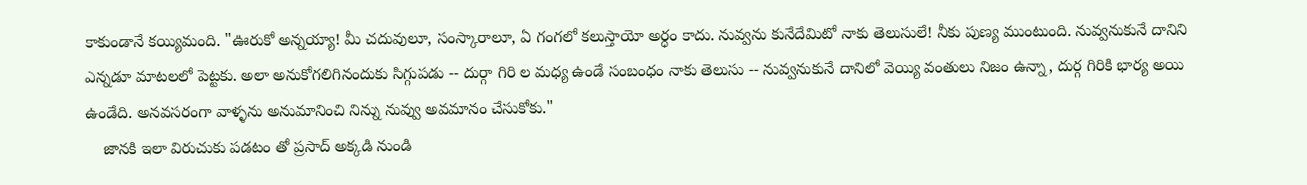కాకుండానే కయ్యిమంది. "ఊరుకో అన్నయ్యా! మీ చదువులూ, సంస్కారాలూ, ఏ గంగలో కలుస్తాయో అర్ధం కాదు. నువ్వను కునేదేమిటో నాకు తెలుసులే! నీకు పుణ్య ముంటుంది. నువ్వనుకునే దానిని ఎన్నడూ మాటలలో పెట్టకు. అలా అనుకోగలిగినందుకు సిగ్గుపడు -- దుర్గా గిరి ల మధ్య ఉండే సంబంధం నాకు తెలుసు -- నువ్వనుకునే దానిలో వెయ్యి వంతులు నిజం ఉన్నా, దుర్గ గిరికి భార్య అయి ఉండేది. అనవసరంగా వాళ్ళను అనుమానించి నిన్ను నువ్వు అవమానం చేసుకోకు."
    జానకి ఇలా విరుచుకు పడటం తో ప్రసాద్ అక్కడి నుండి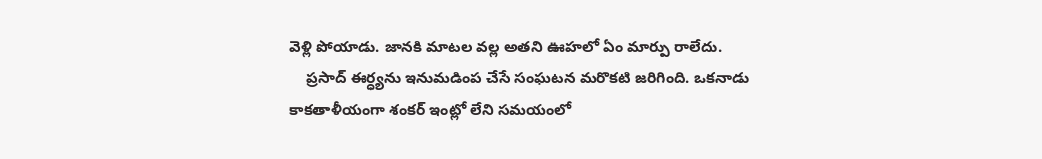వెళ్లి పోయాడు. జానకి మాటల వల్ల అతని ఊహలో ఏం మార్పు రాలేదు.
    ప్రసాద్ ఈర్ధ్యను ఇనుమడింప చేసే సంఘటన మరొకటి జరిగింది. ఒకనాడు కాకతాళీయంగా శంకర్ ఇంట్లో లేని సమయంలో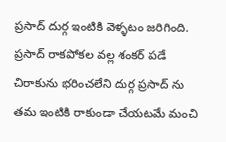ప్రసాద్ దుర్గ ఇంటికి వెళ్ళటం జరిగింది. ప్రసాద్ రాకపోకల వల్ల శంకర్ పడే చిరాకును భరించలేని దుర్గ ప్రసాద్ ను తమ ఇంటికి రాకుండా చేయటమే మంచి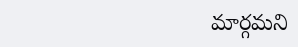మార్గమని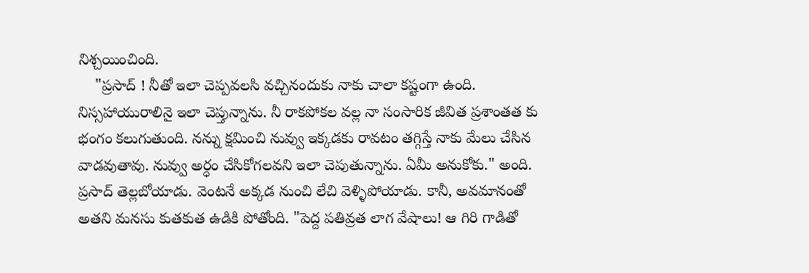నిశ్చయించింది.
    "ప్రసాద్ ! నీతో ఇలా చెప్పవలసి వచ్చినందుకు నాకు చాలా కష్టంగా ఉంది. నిస్సహాయురాలినై ఇలా చెప్తున్నాను. నీ రాకపోకల వల్ల నా సంసారిక జీవిత ప్రశాంతత కు భంగం కలుగుతుంది. నన్ను క్షమించి నువ్వు ఇక్కడకు రావటం తగ్గిస్తే నాకు మేలు చేసిన వాడవుతావు. నువ్వు అర్ధం చేసికోగలవని ఇలా చెపుతున్నాను. ఏమీ అనుకోకు." అంది. ప్రసాద్ తెల్లబోయాడు. వెంటనే అక్కడ నుంచి లేచి వెళ్ళిపోయాడు. కానీ, అవమానంతో అతని మనసు కుతకుత ఉడికి పోతోంది. "పెద్ద పతివ్రత లాగ వేషాలు! ఆ గిరి గాడితో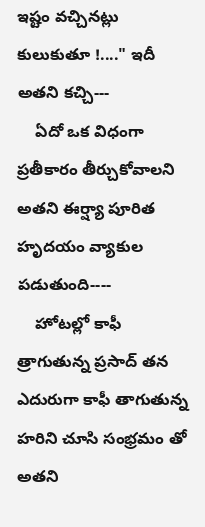ఇష్టం వచ్చినట్లు కులుకుతూ !...." ఇదీ అతని కచ్చి---
    ఏదో ఒక విధంగా ప్రతీకారం తీర్చుకోవాలని అతని ఈర్ష్యా పూరిత హృదయం వ్యాకుల పడుతుంది----
    హోటల్లో కాఫీ త్రాగుతున్న ప్రసాద్ తన ఎదురుగా కాఫీ తాగుతున్న హరిని చూసి సంభ్రమం తో అతని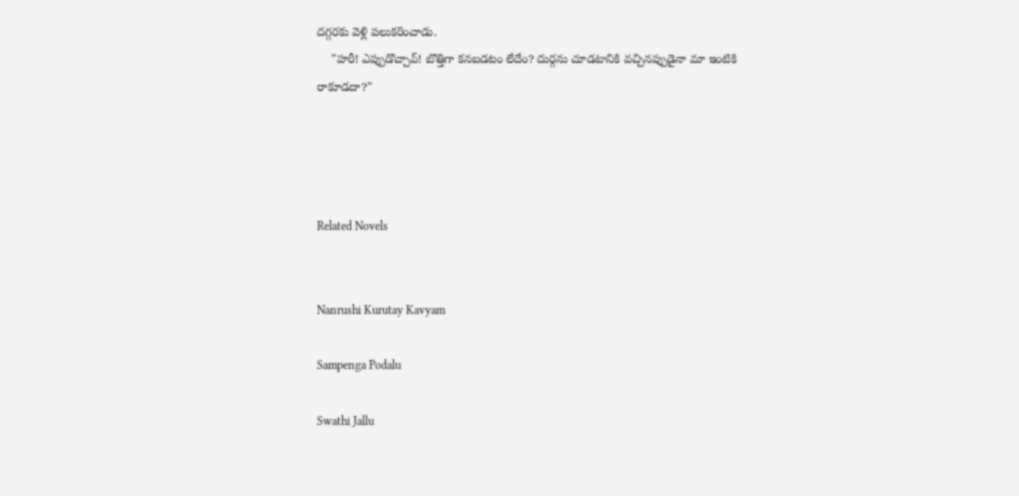దగ్గరకు వెళ్లి పలుకరించాడు.
    "హరీ! ఎప్పుడొచ్చావ్! బొత్తిగా కనబడటం లేదేం? దుర్గను చూడటానికి వచ్చినప్పుడైనా మా ఇంటికి రాకూడదా?"




Related Novels


Nanrushi Kurutay Kavyam

Sampenga Podalu

Swathi Jallu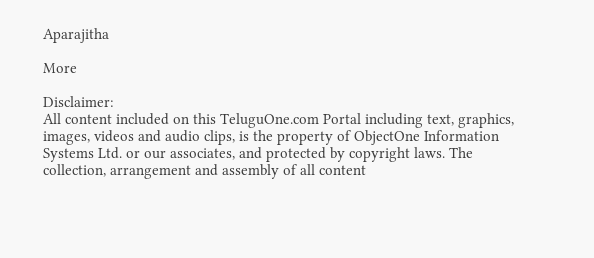Aparajitha

More

Disclaimer:
All content included on this TeluguOne.com Portal including text, graphics, images, videos and audio clips, is the property of ObjectOne Information Systems Ltd. or our associates, and protected by copyright laws. The collection, arrangement and assembly of all content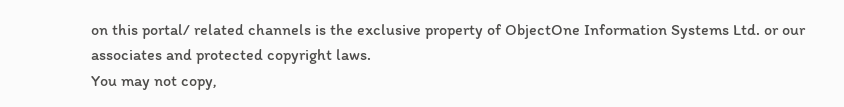on this portal/ related channels is the exclusive property of ObjectOne Information Systems Ltd. or our associates and protected copyright laws.
You may not copy,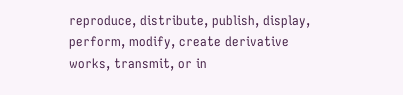reproduce, distribute, publish, display, perform, modify, create derivative works, transmit, or in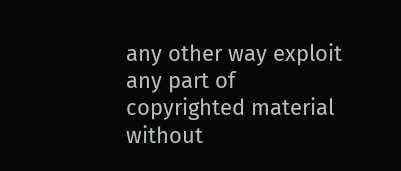any other way exploit any part of copyrighted material without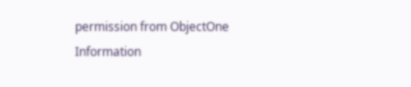permission from ObjectOne Information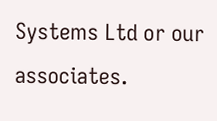Systems Ltd or our associates.